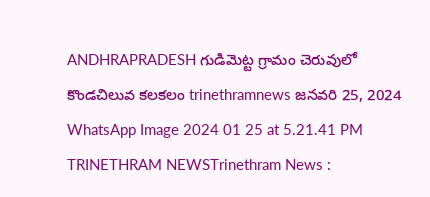ANDHRAPRADESH గుడిమెట్ట గ్రామం చెరువులో కొండచిలువ కలకలం trinethramnews జనవరి 25, 2024 WhatsApp Image 2024 01 25 at 5.21.41 PM TRINETHRAM NEWSTrinethram News :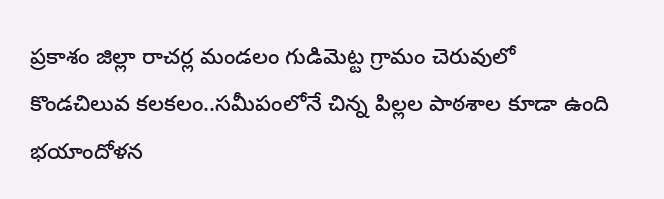ప్రకాశం జిల్లా రాచర్ల మండలం గుడిమెట్ట గ్రామం చెరువులో కొండచిలువ కలకలం..సమీపంలోనే చిన్న పిల్లల పాఠశాల కూడా ఉంది భయాందోళన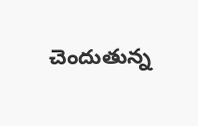చెందుతున్న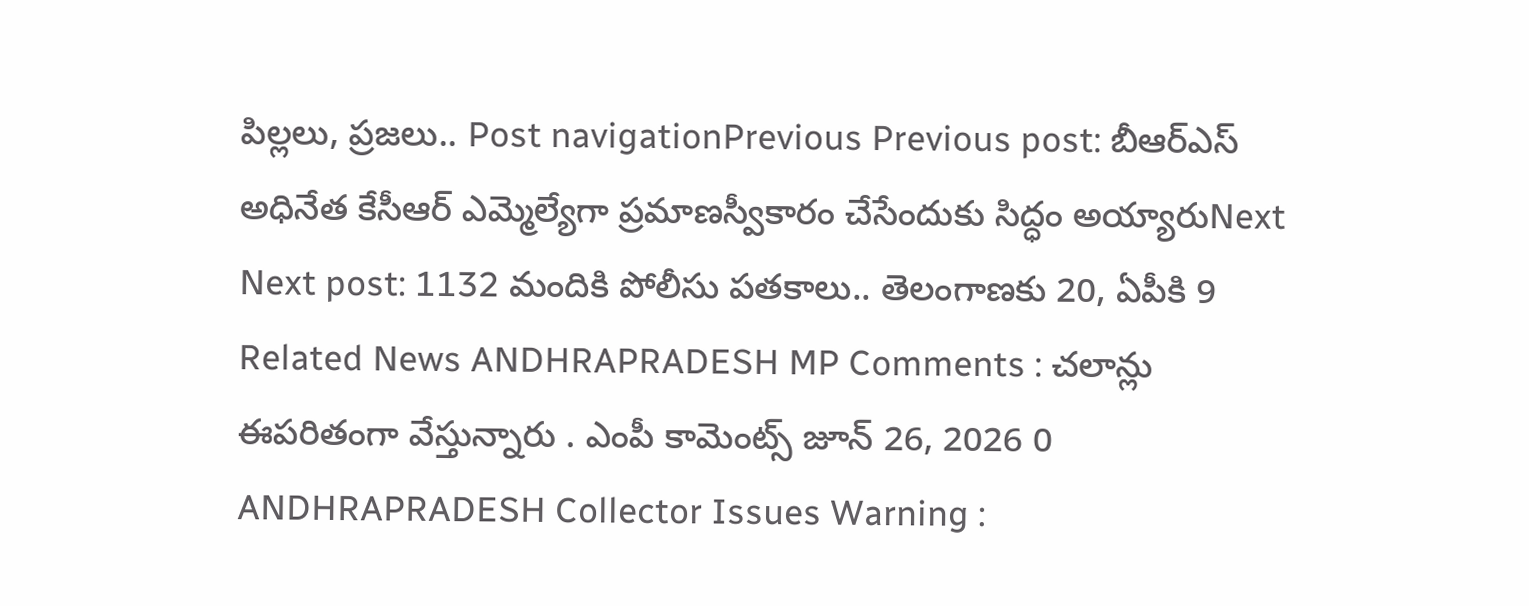పిల్లలు, ప్రజలు.. Post navigationPrevious Previous post: బీఆర్ఎస్ అధినేత కేసీఆర్ ఎమ్మెల్యేగా ప్రమాణస్వీకారం చేసేందుకు సిద్ధం అయ్యారుNext Next post: 1132 మందికి పోలీసు పతకాలు.. తెలంగాణకు 20, ఏపీకి 9 Related News ANDHRAPRADESH MP Comments : చలాన్లు ఈపరితంగా వేస్తున్నారు . ఎంపీ కామెంట్స్ జూన్ 26, 2026 0 ANDHRAPRADESH Collector Issues Warning :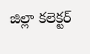జిల్లా కలెక్టర్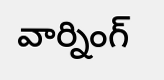వార్నింగ్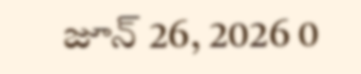జూన్ 26, 2026 0